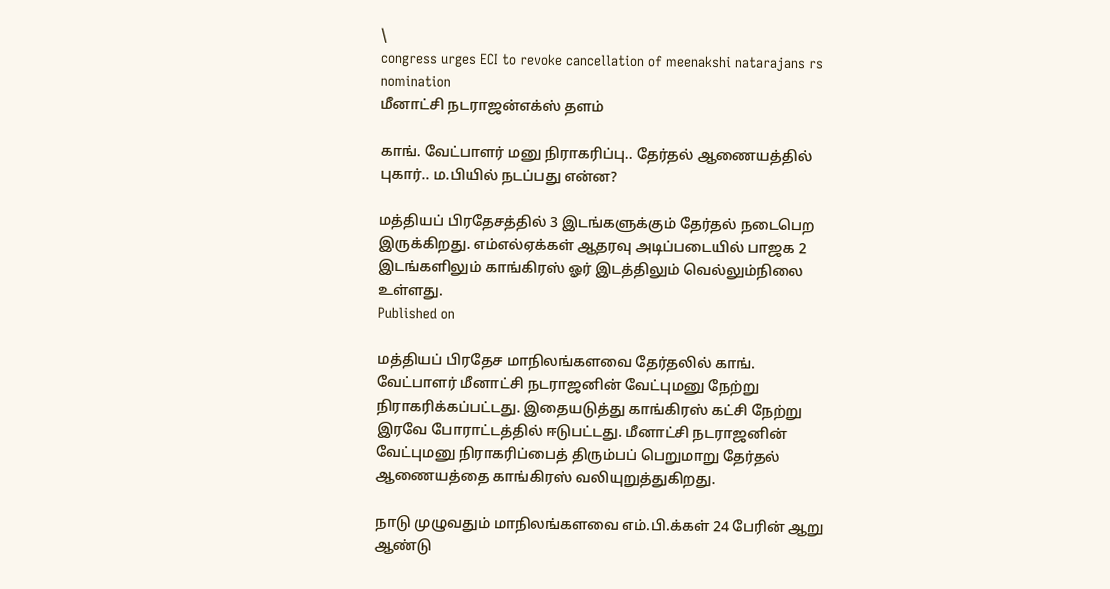\
congress urges ECI to revoke cancellation of meenakshi natarajans rs nomination
மீனாட்சி நடராஜன்எக்ஸ் தளம்

காங். வேட்பாளர் மனு நிராகரிப்பு.. தேர்தல் ஆணையத்தில் புகார்.. ம.பியில் நடப்பது என்ன?

மத்தியப் பிரதேசத்தில் 3 இடங்களுக்கும் தேர்தல் நடைபெற இருக்கிறது. எம்எல்ஏக்கள் ஆதரவு அடிப்படையில் பாஜக 2 இடங்களிலும் காங்கிரஸ் ஓர் இடத்திலும் வெல்லும்நிலை உள்ளது.
Published on

மத்தியப் பிரதேச மாநிலங்களவை தேர்தலில் காங். வேட்பாளர் மீனாட்சி நடராஜனின் வேட்புமனு நேற்று நிராகரிக்கப்பட்டது. இதையடுத்து காங்கிரஸ் கட்சி நேற்று இரவே போராட்டத்தில் ஈடுபட்டது. மீனாட்சி நடராஜனின் வேட்புமனு நிராகரிப்பைத் திரும்பப் பெறுமாறு தேர்தல் ஆணையத்தை காங்கிரஸ் வலியுறுத்துகிறது.

நாடு முழுவதும் மாநிலங்களவை எம்.பி.க்கள் 24 பேரின் ஆறு ஆண்டு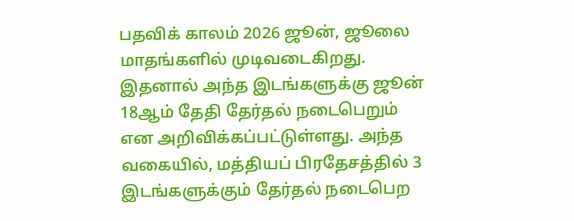பதவிக் காலம் 2026 ஜூன், ஜூலை மாதங்களில் முடிவடைகிறது. இதனால் அந்த இடங்களுக்கு ஜூன் 18ஆம் தேதி தேர்தல் நடைபெறும் என அறிவிக்கப்பட்டுள்ளது. அந்த வகையில், மத்தியப் பிரதேசத்தில் 3 இடங்களுக்கும் தேர்தல் நடைபெற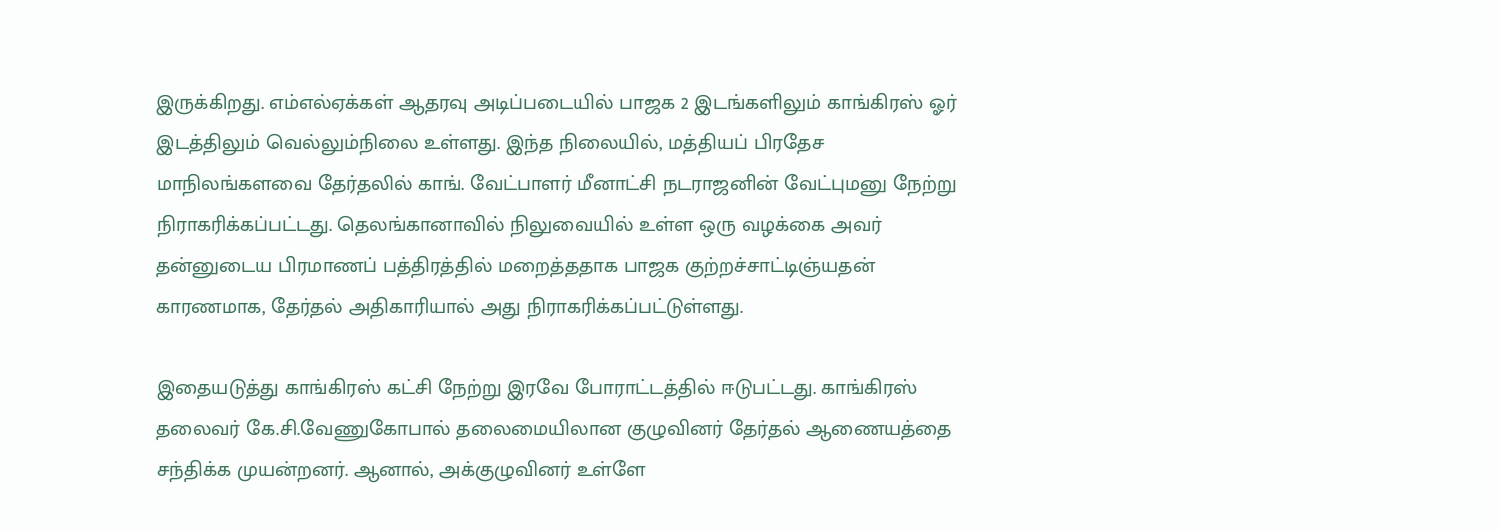இருக்கிறது. எம்எல்ஏக்கள் ஆதரவு அடிப்படையில் பாஜக 2 இடங்களிலும் காங்கிரஸ் ஓர் இடத்திலும் வெல்லும்நிலை உள்ளது. இந்த நிலையில், மத்தியப் பிரதேச மாநிலங்களவை தேர்தலில் காங். வேட்பாளர் மீனாட்சி நடராஜனின் வேட்புமனு நேற்று நிராகரிக்கப்பட்டது. தெலங்கானாவில் நிலுவையில் உள்ள ஒரு வழக்கை அவர் தன்னுடைய பிரமாணப் பத்திரத்தில் மறைத்ததாக பாஜக குற்றச்சாட்டிஞ்யதன் காரணமாக, தேர்தல் அதிகாரியால் அது நிராகரிக்கப்பட்டுள்ளது.

இதையடுத்து காங்கிரஸ் கட்சி நேற்று இரவே போராட்டத்தில் ஈடுபட்டது. காங்கிரஸ் தலைவர் கே.சி.வேணுகோபால் தலைமையிலான குழுவினர் தேர்தல் ஆணையத்தை சந்திக்க முயன்றனர். ஆனால், அக்குழுவினர் உள்ளே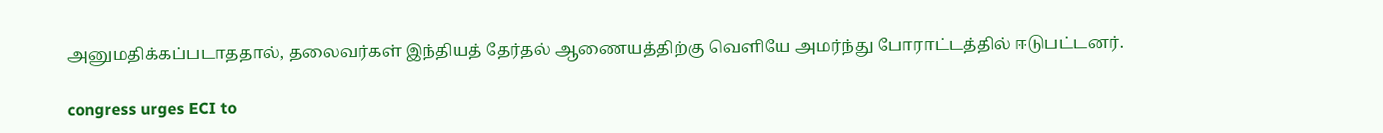அனுமதிக்கப்படாததால், தலைவர்கள் இந்தியத் தேர்தல் ஆணையத்திற்கு வெளியே அமர்ந்து போராட்டத்தில் ஈடுபட்டனர்.

congress urges ECI to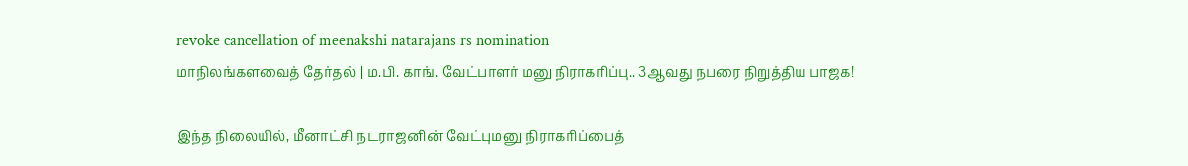revoke cancellation of meenakshi natarajans rs nomination
மாநிலங்களவைத் தேர்தல் | ம.பி. காங். வேட்பாளர் மனு நிராகரிப்பு.. 3ஆவது நபரை நிறுத்திய பாஜக!

இந்த நிலையில், மீனாட்சி நடராஜனின் வேட்புமனு நிராகரிப்பைத்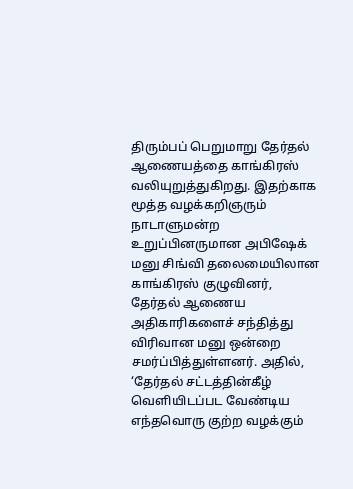திரும்பப் பெறுமாறு தேர்தல் ஆணையத்தை காங்கிரஸ் வலியுறுத்துகிறது. இதற்காக மூத்த வழக்கறிஞரும் நாடாளுமன்ற உறுப்பினருமான அபிஷேக் மனு சிங்வி தலைமையிலான காங்கிரஸ் குழுவினர், தேர்தல் ஆணைய அதிகாரிகளைச் சந்தித்து விரிவான மனு ஒன்றை சமர்ப்பித்துள்ளனர். அதில், ‘தேர்தல் சட்டத்தின்கீழ் வெளியிடப்பட வேண்டிய எந்தவொரு குற்ற வழக்கும்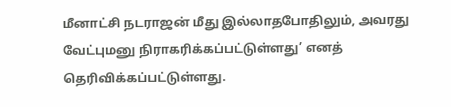மீனாட்சி நடராஜன் மீது இல்லாதபோதிலும், அவரது வேட்புமனு நிராகரிக்கப்பட்டுள்ளது’ எனத் தெரிவிக்கப்பட்டுள்ளது.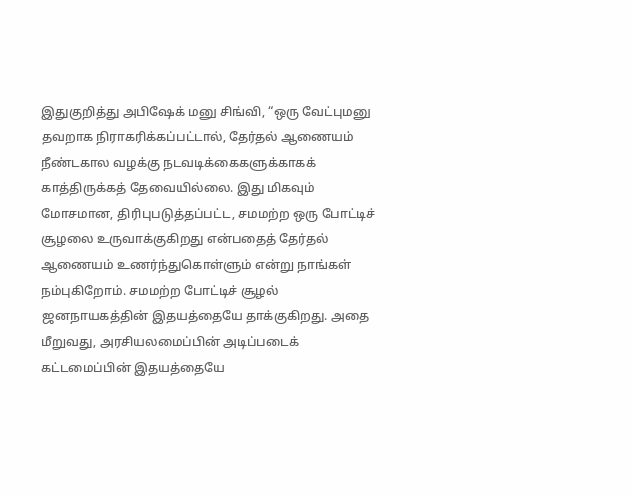இதுகுறித்து அபிஷேக் மனு சிங்வி, “ஒரு வேட்புமனு தவறாக நிராகரிக்கப்பட்டால், தேர்தல் ஆணையம் நீண்டகால வழக்கு நடவடிக்கைகளுக்காகக் காத்திருக்கத் தேவையில்லை. இது மிகவும் மோசமான, திரிபுபடுத்தப்பட்ட, சமமற்ற ஒரு போட்டிச் சூழலை உருவாக்குகிறது என்பதைத் தேர்தல் ஆணையம் உணர்ந்துகொள்ளும் என்று நாங்கள் நம்புகிறோம். சமமற்ற போட்டிச் சூழல் ஜனநாயகத்தின் இதயத்தையே தாக்குகிறது. அதை மீறுவது, அரசியலமைப்பின் அடிப்படைக் கட்டமைப்பின் இதயத்தையே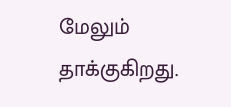மேலும் தாக்குகிறது.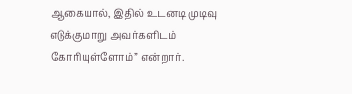ஆகையால், இதில் உடனடி முடிவு எடுக்குமாறு அவர்களிடம் கோரியுள்ளோம்” என்றார்.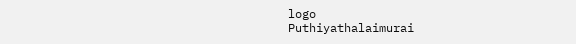logo
Puthiyathalaimurai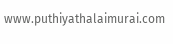www.puthiyathalaimurai.com